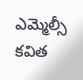ఎమ్మెల్సీ కవిత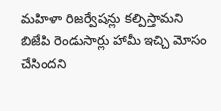మహిళా రిజర్వేషన్లు కల్పిస్తామని బిజేపి రెండుసార్లు హామీ ఇచ్చి మోసం చేసిందని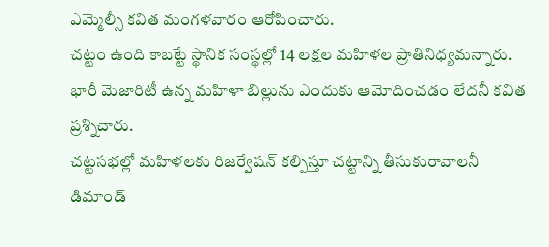ఎమ్మెల్సీ కవిత మంగళవారం ఆరోపించారు.
చట్టం ఉంది కాబట్టే స్థానిక సంస్థల్లో 14 లక్షల మహిళల ప్రాతినిధ్యమన్నారు.
భారీ మెజారిటీ ఉన్న మహిళా బిల్లును ఎందుకు ఆమోదించడం లేదనీ కవిత ప్రశ్నిచారు.
చట్టసభల్లో మహిళలకు రిజర్వేషన్ కల్పిస్తూ చట్టాన్ని తీసుకురావాలనీ డిమాండ్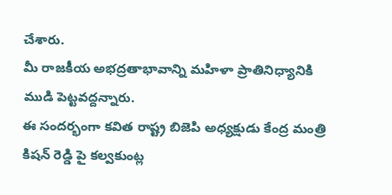చేశారు.
మీ రాజకీయ అభద్రతాభావాన్ని మహిళా ప్రాతినిధ్యానికి ముడి పెట్టవద్దన్నారు.
ఈ సందర్భంగా కవిత రాష్ట్ర బిజెపి అధ్యక్షుడు కేంద్ర మంత్రి కిషన్ రెడ్డి పై కల్వకుంట్ల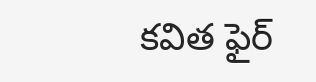కవిత ఫైర్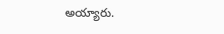అయ్యారు.